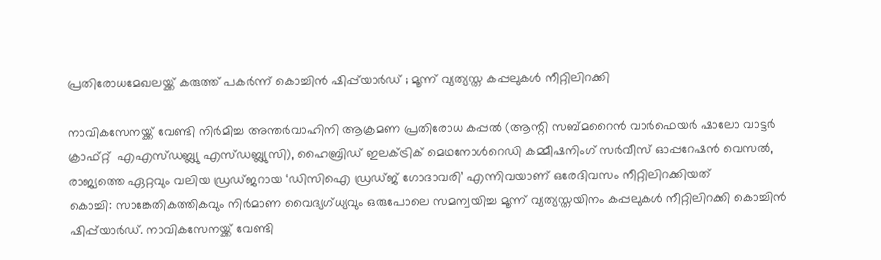പ്രതിരോധമേഖലയ്ക്ക് കരുത്ത് പകര്‍ന്ന് കൊച്ചിന്‍ ഷിപ്പ്‌യാര്‍ഡ് ; മൂന്ന് വ്യത്യസ്ത കപ്പലുകള്‍ നീറ്റിലിറക്കി

നാവികസേനയ്ക്ക് വേണ്ടി നിര്‍മിച്ച അന്തര്‍വാഹിനി ആക്രമണ പ്രതിരോധ കപ്പല്‍ (ആന്റി സബ്മറൈന്‍ വാര്‍ഫെയര്‍ ഷാലോ വാട്ടര്‍ ക്രാഫ്റ്റ്  എഎസ്ഡബ്ല്യു എസ്ഡബ്ല്യുസി), ഹൈബ്രിഡ് ഇലക്ട്രിക് മെഥനോള്‍റെഡി കമ്മീഷനിംഗ് സര്‍വീസ് ഓപ്പറേഷന്‍ വെസല്‍, രാജ്യത്തെ ഏറ്റവും വലിയ ഡ്രഡ്ജറായ ‘ഡിസിഐ ഡ്രഡ്ജ് ഗോദാവരി’ എന്നിവയാണ് ഒരേദിവസം നീറ്റിലിറക്കിയത്
കൊച്ചി: സാങ്കേതികത്തികവും നിര്‍മാണ വൈദ്യഗ്ധ്യവും ഒരുപോലെ സമന്വയിച്ച മൂന്ന് വ്യത്യസ്തയിനം കപ്പലുകള്‍ നീറ്റിലിറക്കി കൊച്ചിന്‍ ഷിപ്പ്‌യാര്‍ഡ്. നാവികസേനയ്ക്ക് വേണ്ടി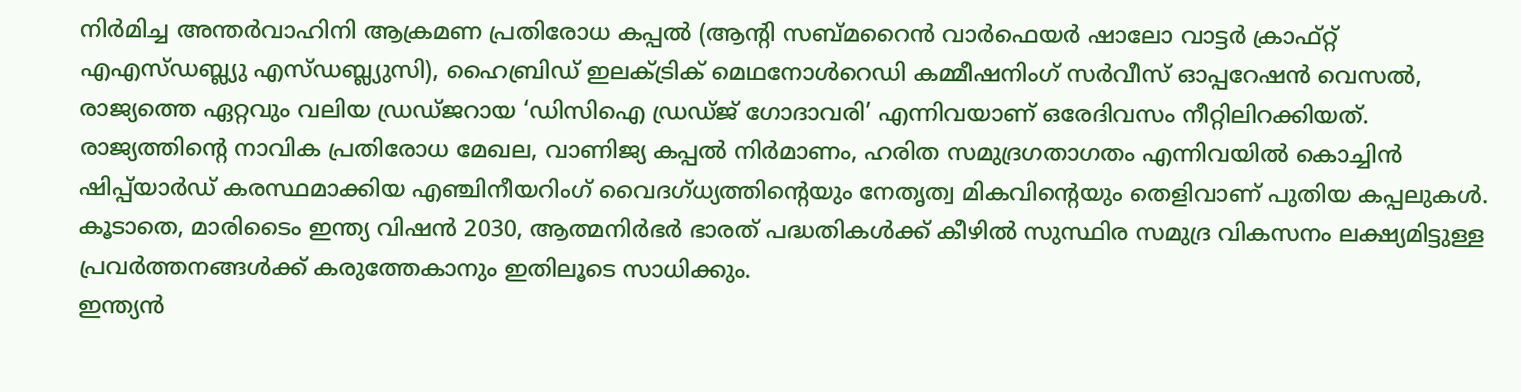നിര്‍മിച്ച അന്തര്‍വാഹിനി ആക്രമണ പ്രതിരോധ കപ്പല്‍ (ആന്റി സബ്മറൈന്‍ വാര്‍ഫെയര്‍ ഷാലോ വാട്ടര്‍ ക്രാഫ്റ്റ്  എഎസ്ഡബ്ല്യു എസ്ഡബ്ല്യുസി), ഹൈബ്രിഡ് ഇലക്ട്രിക് മെഥനോള്‍റെഡി കമ്മീഷനിംഗ് സര്‍വീസ് ഓപ്പറേഷന്‍ വെസല്‍, രാജ്യത്തെ ഏറ്റവും വലിയ ഡ്രഡ്ജറായ ‘ഡിസിഐ ഡ്രഡ്ജ് ഗോദാവരി’ എന്നിവയാണ് ഒരേദിവസം നീറ്റിലിറക്കിയത്. രാജ്യത്തിന്റെ നാവിക പ്രതിരോധ മേഖല, വാണിജ്യ കപ്പല്‍ നിര്‍മാണം, ഹരിത സമുദ്രഗതാഗതം എന്നിവയില്‍ കൊച്ചിന്‍ ഷിപ്പ്‌യാര്‍ഡ് കരസ്ഥമാക്കിയ എഞ്ചിനീയറിംഗ് വൈദഗ്ധ്യത്തിന്റെയും നേതൃത്വ മികവിന്റെയും തെളിവാണ് പുതിയ കപ്പലുകള്‍. കൂടാതെ, മാരിടൈം ഇന്ത്യ വിഷന്‍ 2030, ആത്മനിര്‍ഭര്‍ ഭാരത് പദ്ധതികള്‍ക്ക് കീഴില്‍ സുസ്ഥിര സമുദ്ര വികസനം ലക്ഷ്യമിട്ടുള്ള പ്രവര്‍ത്തനങ്ങള്‍ക്ക് കരുത്തേകാനും ഇതിലൂടെ സാധിക്കും.
ഇന്ത്യന്‍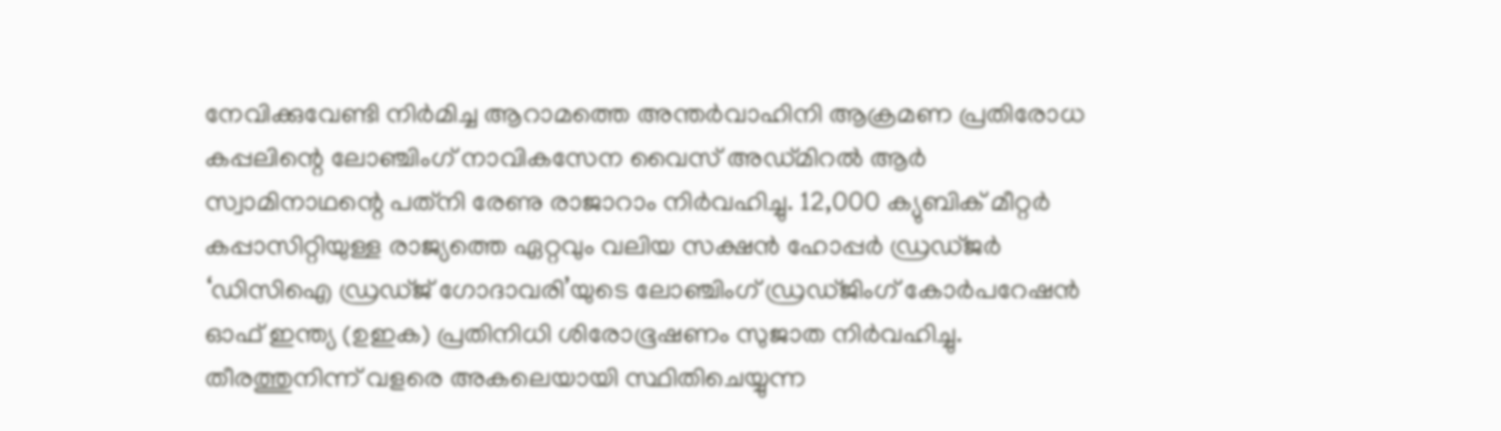നേവിക്കുവേണ്ടി നിര്‍മിച്ച ആറാമത്തെ അന്തര്‍വാഹിനി ആക്രമണ പ്രതിരോധ കപ്പലിന്റെ ലോഞ്ചിംഗ് നാവികസേന വൈസ് അഡ്മിറല്‍ ആര്‍ സ്വാമിനാഥന്റെ പത്‌നി രേണു രാജാറാം നിര്‍വഹിച്ചു. 12,000 ക്യുബിക് മീറ്റര്‍ കപ്പാസിറ്റിയുള്ള രാജ്യത്തെ ഏറ്റവും വലിയ സക്ഷന്‍ ഹോപ്പര്‍ ഡ്രഡ്ജര്‍ ‘ഡിസിഐ ഡ്രഡ്ജ് ഗോദാവരി’യുടെ ലോഞ്ചിംഗ് ഡ്രഡ്ജിംഗ് കോര്‍പറേഷന്‍ ഓഫ് ഇന്ത്യ (ഉഇക) പ്രതിനിധി ശിരോഭൂഷണം സുജാത നിര്‍വഹിച്ചു. തീരത്തുനിന്ന് വളരെ അകലെയായി സ്ഥിതിചെയ്യുന്ന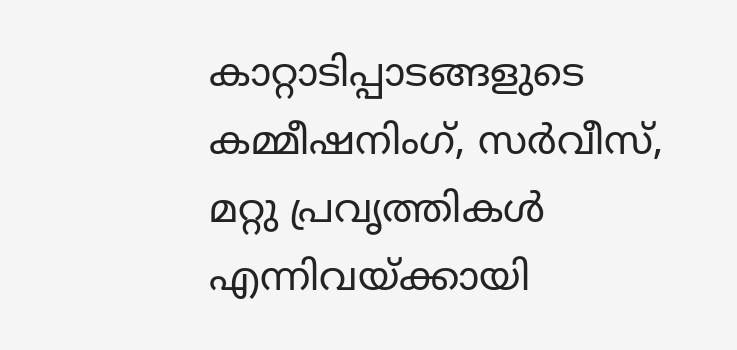കാറ്റാടിപ്പാടങ്ങളുടെ കമ്മീഷനിംഗ്, സര്‍വീസ്, മറ്റു പ്രവൃത്തികള്‍ എന്നിവയ്ക്കായി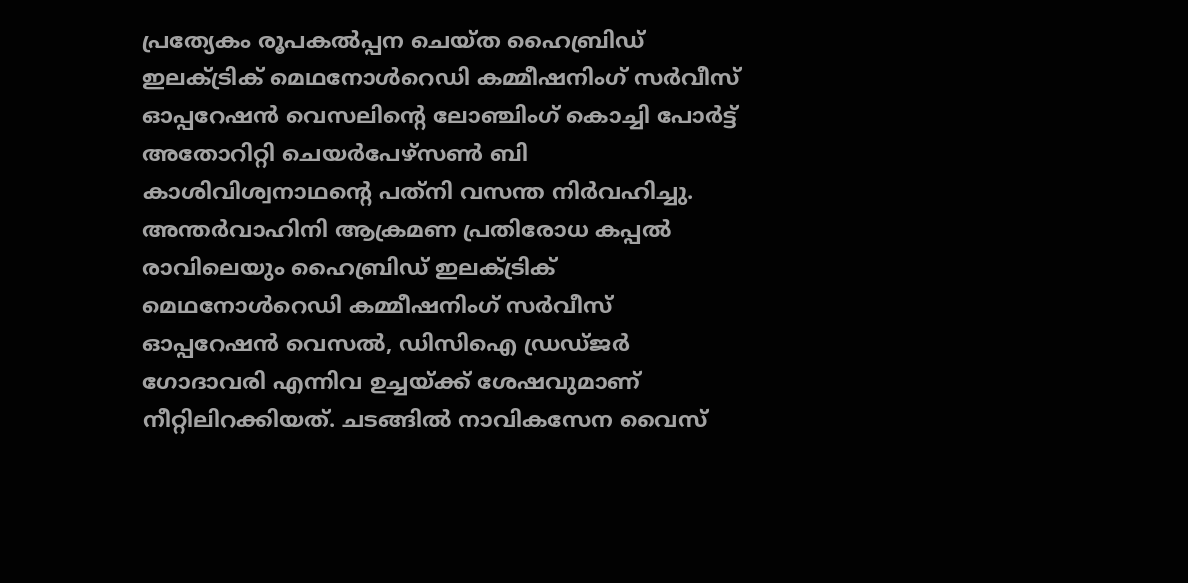പ്രത്യേകം രൂപകല്‍പ്പന ചെയ്ത ഹൈബ്രിഡ് ഇലക്ട്രിക് മെഥനോള്‍റെഡി കമ്മീഷനിംഗ് സര്‍വീസ് ഓപ്പറേഷന്‍ വെസലിന്റെ ലോഞ്ചിംഗ് കൊച്ചി പോര്‍ട്ട് അതോറിറ്റി ചെയര്‍പേഴ്‌സണ്‍ ബി കാശിവിശ്വനാഥന്റെ പത്‌നി വസന്ത നിര്‍വഹിച്ചു. അന്തര്‍വാഹിനി ആക്രമണ പ്രതിരോധ കപ്പല്‍ രാവിലെയും ഹൈബ്രിഡ് ഇലക്ട്രിക് മെഥനോള്‍റെഡി കമ്മീഷനിംഗ് സര്‍വീസ് ഓപ്പറേഷന്‍ വെസല്‍, ഡിസിഐ ഡ്രഡ്ജര്‍ ഗോദാവരി എന്നിവ ഉച്ചയ്ക്ക് ശേഷവുമാണ് നീറ്റിലിറക്കിയത്. ചടങ്ങില്‍ നാവികസേന വൈസ്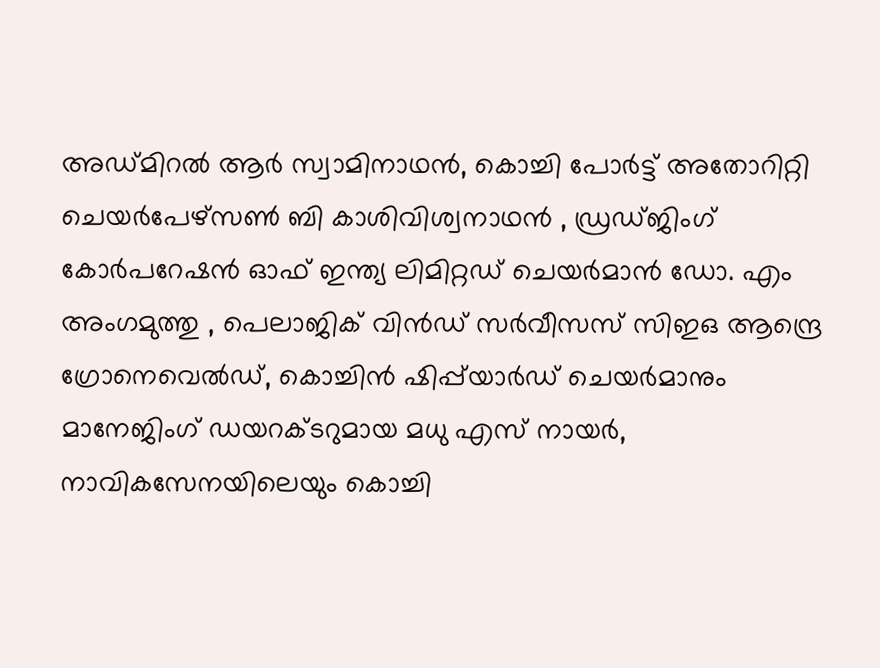അഡ്മിറല്‍ ആര്‍ സ്വാമിനാഥന്‍, കൊച്ചി പോര്‍ട്ട് അതോറിറ്റി ചെയര്‍പേഴ്‌സണ്‍ ബി കാശിവിശ്വനാഥന്‍ , ഡ്രഡ്ജിംഗ് കോര്‍പറേഷന്‍ ഓഫ് ഇന്ത്യ ലിമിറ്റഡ് ചെയര്‍മാന്‍ ഡോ. എം അംഗമുത്തു , പെലാജിക് വിന്‍ഡ് സര്‍വീസസ് സിഇഒ ആന്ദ്രെ ഗ്രോനെവെല്‍ഡ്, കൊച്ചിന്‍ ഷിപ്പ്‌യാര്‍ഡ് ചെയര്‍മാനും മാനേജിംഗ് ഡയറക്ടറുമായ മധു എസ് നായര്‍, നാവികസേനയിലെയും കൊച്ചി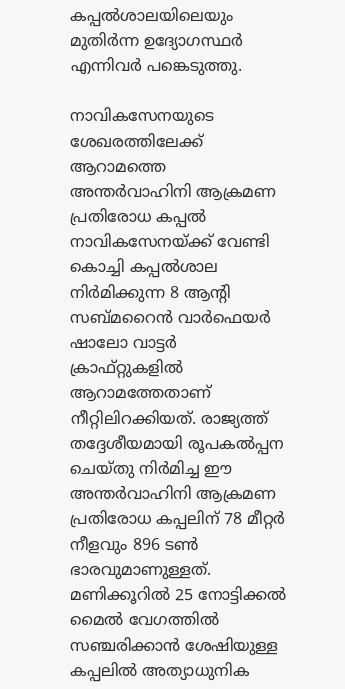കപ്പല്‍ശാലയിലെയും മുതിര്‍ന്ന ഉദ്യോഗസ്ഥര്‍ എന്നിവര്‍ പങ്കെടുത്തു.

നാവികസേനയുടെ ശേഖരത്തിലേക്ക് ആറാമത്തെ അന്തര്‍വാഹിനി ആക്രമണ പ്രതിരോധ കപ്പല്‍
നാവികസേനയ്ക്ക് വേണ്ടി കൊച്ചി കപ്പല്‍ശാല നിര്‍മിക്കുന്ന 8 ആന്റി സബ്മറൈന്‍ വാര്‍ഫെയര്‍ ഷാലോ വാട്ടര്‍ ക്രാഫ്റ്റുകളില്‍ ആറാമത്തേതാണ് നീറ്റിലിറക്കിയത്. രാജ്യത്ത് തദ്ദേശീയമായി രൂപകല്‍പ്പന ചെയ്തു നിര്‍മിച്ച ഈ അന്തര്‍വാഹിനി ആക്രമണ പ്രതിരോധ കപ്പലിന് 78 മീറ്റര്‍ നീളവും 896 ടണ്‍ ഭാരവുമാണുള്ളത്. മണിക്കൂറില്‍ 25 നോട്ടിക്കല്‍ മൈല്‍ വേഗത്തില്‍ സഞ്ചരിക്കാന്‍ ശേഷിയുള്ള കപ്പലില്‍ അത്യാധുനിക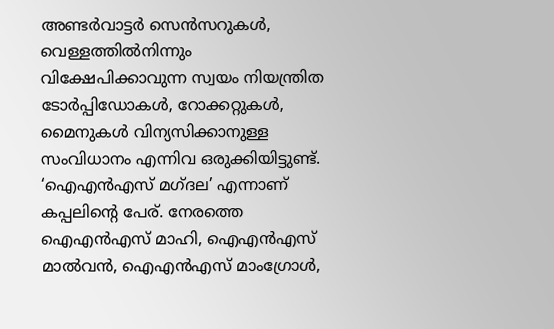അണ്ടര്‍വാട്ടര്‍ സെന്‍സറുകള്‍, വെള്ളത്തില്‍നിന്നും വിക്ഷേപിക്കാവുന്ന സ്വയം നിയന്ത്രിത ടോര്‍പ്പിഡോകള്‍, റോക്കറ്റുകള്‍, മൈനുകള്‍ വിന്യസിക്കാനുള്ള സംവിധാനം എന്നിവ ഒരുക്കിയിട്ടുണ്ട്. ‘ഐഎന്‍എസ് മഗ്ദല’ എന്നാണ് കപ്പലിന്റെ പേര്. നേരത്തെ ഐഎന്‍എസ് മാഹി, ഐഎന്‍എസ് മാല്‍വന്‍, ഐഎന്‍എസ് മാംഗ്രോള്‍,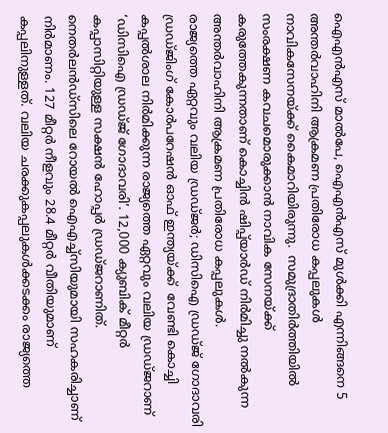ഐഎന്‍എസ് മാല്‍പേ, ഐഎന്‍എസ് മുള്‍ക്കി എന്നിങ്ങനെ 5 അന്തര്‍വാഹിനി ആക്രമണ പ്രതിരോധ കപ്പലുകള്‍ നാവികസേനയ്ക്ക് കൈമാറിയിരുന്നു.  സമുദ്രാതിര്‍ത്തിയില്‍ സംരക്ഷണ കവചമൊരുക്കാന്‍ നാവിക സേനയ്ക്ക് കരുത്തേകുന്നതാണ് കൊച്ചിന്‍ ഷിപ്പ്‌യാര്‍ഡ് നിര്‍മിച്ചു നല്‍കുന്ന അന്തര്‍വാഹിനി ആക്രമണ പ്രതിരോധ കപ്പലുകള്‍.
രാജ്യത്തെ ഏറ്റവും വലിയ ഡ്രഡ്ജര്‍; ഡിസിഐ ഡ്രഡ്ജ് ഗോദാവരി
ഡ്രഡ്ജിംഗ് കോര്‍പറേഷന്‍ ഓഫ് ഇന്ത്യയ്ക്ക്  വേണ്ടി കൊച്ചി കപ്പല്‍ശാല നിര്‍മിക്കുന്ന രാജ്യത്തെ ഏറ്റവും വലിയ ഡ്രഡ്ജറാണ് ‘ഡിസിഐ ഡ്രഡ്ജ് ഗോദാവരി’. 12,000 ക്യുബിക് മീറ്റര്‍ കപ്പാസിറ്റിയുള്ള സക്ഷന്‍ ഹോപ്പര്‍ ഡ്രഡ്ജറാണിത്. നെതര്‍ലന്‍ഡ്‌സിലെ റോയല്‍ ഐഎച്ച്‌സിയുമായി സഹകരിച്ചാണ് നിര്‍മാണം. 127 മീറ്റര്‍ നീളവും 28.4 മീറ്റര്‍ വീതിയുമാണ് കപ്പലിനുള്ളത്. വലിയ ചരക്കുകപ്പലുകള്‍ക്കടക്കം രാജ്യത്തെ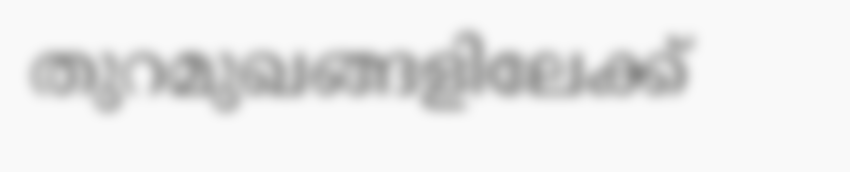തുറമുഖങ്ങളിലേക്ക്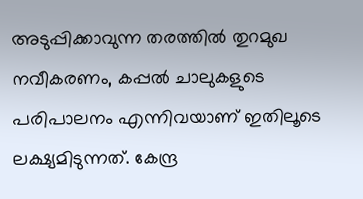അടുപ്പിക്കാവുന്ന തരത്തില്‍ തുറമുഖ നവീകരണം, കപ്പല്‍ ചാലുകളുടെ പരിപാലനം എന്നിവയാണ് ഇതിലൂടെ ലക്ഷ്യമിടുന്നത്. കേന്ദ്ര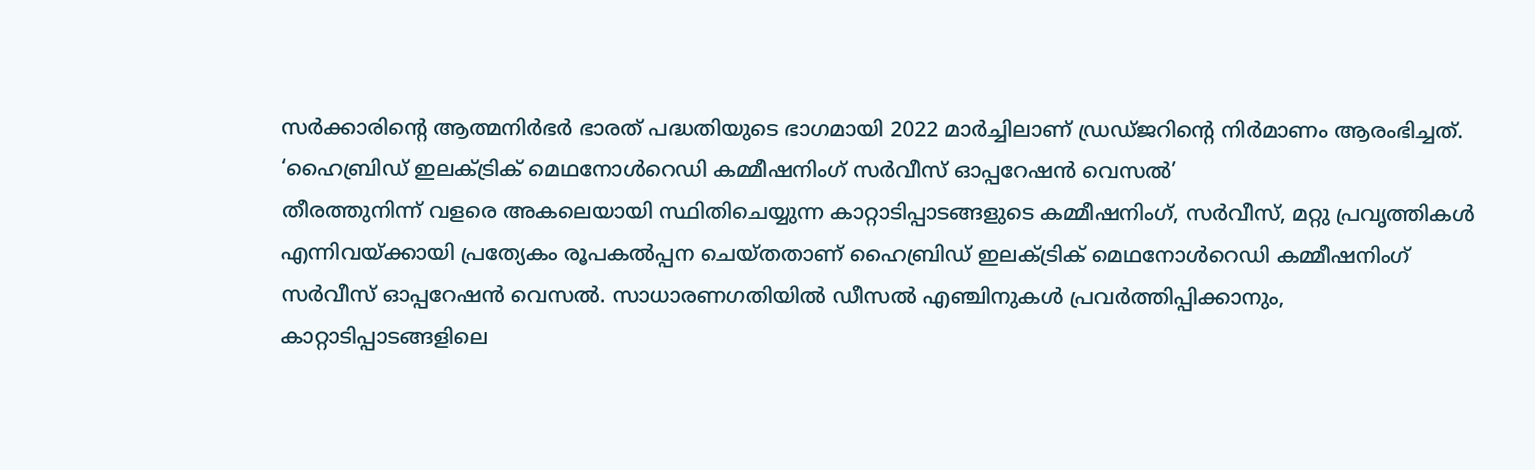സര്‍ക്കാരിന്റെ ആത്മനിര്‍ഭര്‍ ഭാരത് പദ്ധതിയുടെ ഭാഗമായി 2022 മാര്‍ച്ചിലാണ് ഡ്രഡ്ജറിന്റെ നിര്‍മാണം ആരംഭിച്ചത്.
‘ഹൈബ്രിഡ് ഇലക്ട്രിക് മെഥനോള്‍റെഡി കമ്മീഷനിംഗ് സര്‍വീസ് ഓപ്പറേഷന്‍ വെസല്‍’
തീരത്തുനിന്ന് വളരെ അകലെയായി സ്ഥിതിചെയ്യുന്ന കാറ്റാടിപ്പാടങ്ങളുടെ കമ്മീഷനിംഗ്, സര്‍വീസ്, മറ്റു പ്രവൃത്തികള്‍ എന്നിവയ്ക്കായി പ്രത്യേകം രൂപകല്‍പ്പന ചെയ്തതാണ് ഹൈബ്രിഡ് ഇലക്ട്രിക് മെഥനോള്‍റെഡി കമ്മീഷനിംഗ് സര്‍വീസ് ഓപ്പറേഷന്‍ വെസല്‍. സാധാരണഗതിയില്‍ ഡീസല്‍ എഞ്ചിനുകള്‍ പ്രവര്‍ത്തിപ്പിക്കാനും, കാറ്റാടിപ്പാടങ്ങളിലെ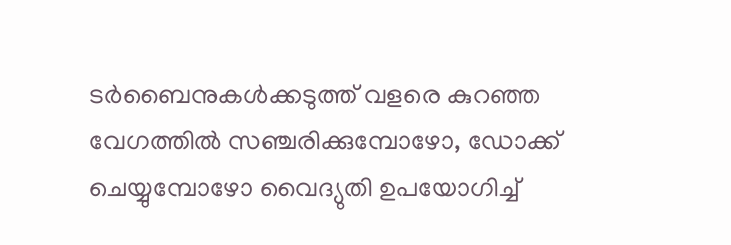ടര്‍ബൈനുകള്‍ക്കടുത്ത് വളരെ കുറഞ്ഞ വേഗത്തില്‍ സഞ്ചരിക്കുമ്പോഴോ, ഡോക്ക് ചെയ്യുമ്പോഴോ വൈദ്യുതി ഉപയോഗിച്ച്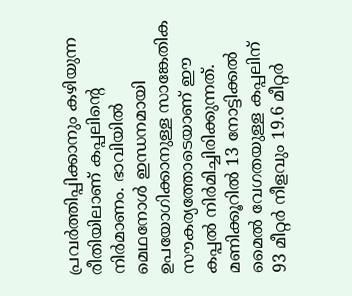പ്രവര്‍ത്തിപ്പിക്കാനും കഴിയുന്ന രീതിയിലാണ് കപ്പലിന്റെ നിര്‍മാണം. ഭാവിയില്‍ മെഥനോള്‍ ഇന്ധനമായി ഉപയോഗിക്കാനുള്ള സാങ്കേതിക സൗകര്യത്തോടെയാണ് ഈ കപ്പല്‍ നിര്‍മിച്ചിരിക്കുന്നത്. മണിക്കൂറില്‍ 13 നോട്ടിക്കല്‍ മൈല്‍ വേഗതയുള്ള കപ്പലിന് 93 മീറ്റര്‍ നീളവും 19.6 മീറ്റര്‍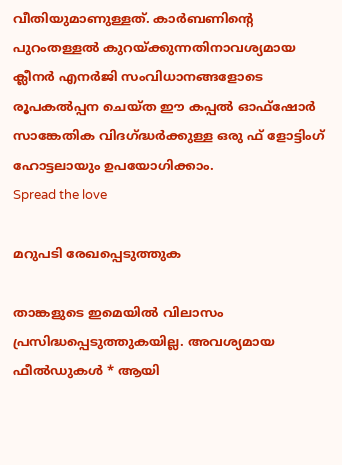വീതിയുമാണുള്ളത്. കാര്‍ബണിന്റെ പുറംതള്ളല്‍ കുറയ്ക്കുന്നതിനാവശ്യമായ ക്ലീനര്‍ എനര്‍ജി സംവിധാനങ്ങളോടെ രൂപകല്‍പ്പന ചെയ്ത ഈ കപ്പല്‍ ഓഫ്‌ഷോര്‍ സാങ്കേതിക വിദഗ്ദ്ധര്‍ക്കുള്ള ഒരു ഫ് ളോട്ടിംഗ് ഹോട്ടലായും ഉപയോഗിക്കാം.
Spread the love

മറുപടി രേഖപ്പെടുത്തുക

താങ്കളുടെ ഇമെയില്‍ വിലാസം പ്രസിദ്ധപ്പെടുത്തുകയില്ല. അവശ്യമായ ഫീല്‍ഡുകള്‍ * ആയി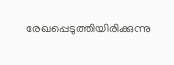രേഖപ്പെടുത്തിയിരിക്കുന്നു